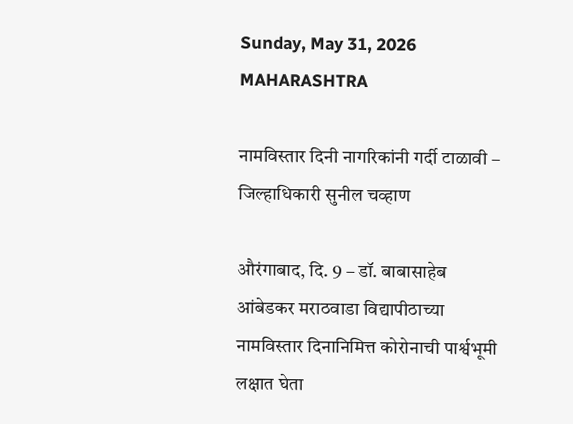Sunday, May 31, 2026
MAHARASHTRA

नामविस्तार दिनी नागरिकांनी गर्दी टाळावी – जिल्हाधिकारी सुनील चव्हाण

औरंगाबाद, दि. 9 – डॉ. बाबासाहेब आंबेडकर मराठवाडा विद्यापीठाच्या नामविस्तार दिनानिमित्त कोरोनाची पार्श्वभूमी लक्षात घेता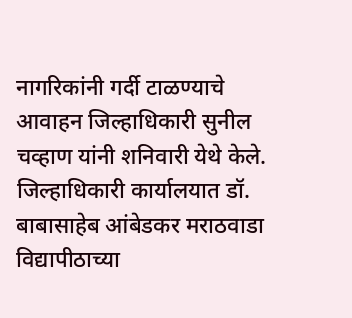नागरिकांनी गर्दी टाळण्याचे आवाहन जिल्हाधिकारी सुनील चव्हाण यांनी शनिवारी येथे केले.
जिल्हाधिकारी कार्यालयात डॉ. बाबासाहेब आंबेडकर मराठवाडा विद्यापीठाच्या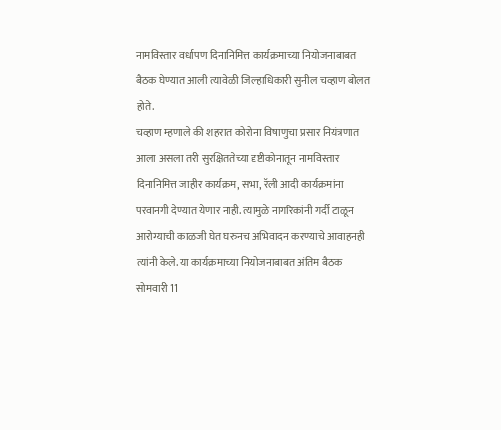नामविस्तार वर्धापण दिनानिमित्त कार्यक्रमाच्या नियोजनाबाबत बैठक घेण्यात आली त्यावेळी जिल्हाधिकारी सुनील चव्हाण बोलत होते.
चव्हाण म्हणाले की शहरात कोरोना विषाणुचा प्रसार नियंत्रणात आला असला तरी सुरक्षिततेच्या दृष्टीकोनातून नामविस्तार दिनानिमित्त जाहीर कार्यक्रम, सभा, रॅली आदी कार्यक्रमांना परवानगी देण्यात येणार नाही. त्यामुळे नागरिकांनी गर्दी टाळून आरोग्याची काळजी घेत घरुनच अभिवादन करण्याचे आवाहनही त्यांनी केले. या कार्यक्रमाच्या नियोजनाबाबत अंतिम बैठक सोमवारी 11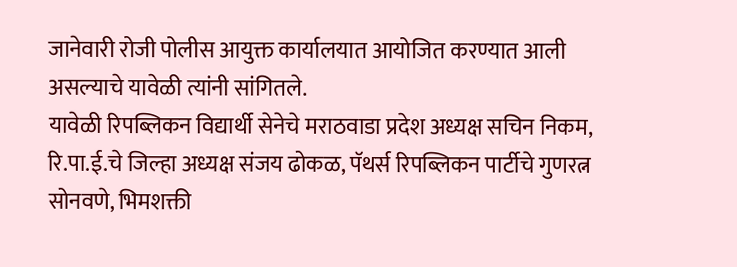जानेवारी रोजी पोलीस आयुक्त कार्यालयात आयोजित करण्यात आली असल्याचे यावेळी त्यांनी सांगितले.
यावेळी रिपब्लिकन विद्यार्थी सेनेचे मराठवाडा प्रदेश अध्यक्ष सचिन निकम, रि.पा.ई.चे जिल्हा अध्यक्ष संजय ढोकळ, पॅथर्स रिपब्लिकन पार्टीचे गुणरत्न सोनवणे, भिमशक्ती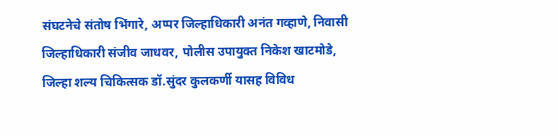संघटनेचे संतोष भिंगारे, अप्पर जिल्हाधिकारी अनंत गव्हाणे, निवासी जिल्हाधिकारी संजीव जाधवर, पोलीस उपायुक्त निकेश खाटमोडे, जिल्हा शल्य चिकित्सक डॉ.सुंदर कुलकर्णी यासह विविध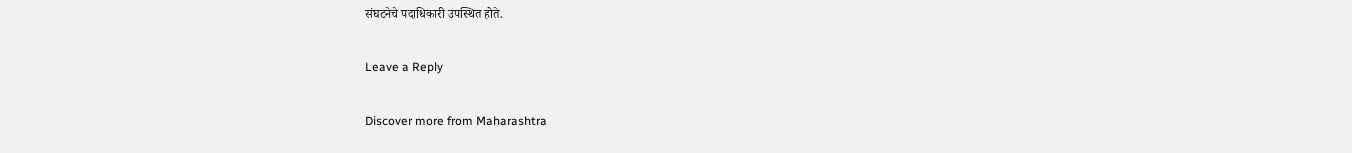संघटनेचे पदाधिकारी उपस्थित होते.

Leave a Reply

Discover more from Maharashtra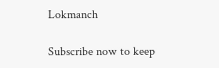Lokmanch

Subscribe now to keep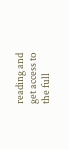reading and get access to the full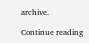archive.

Continue reading